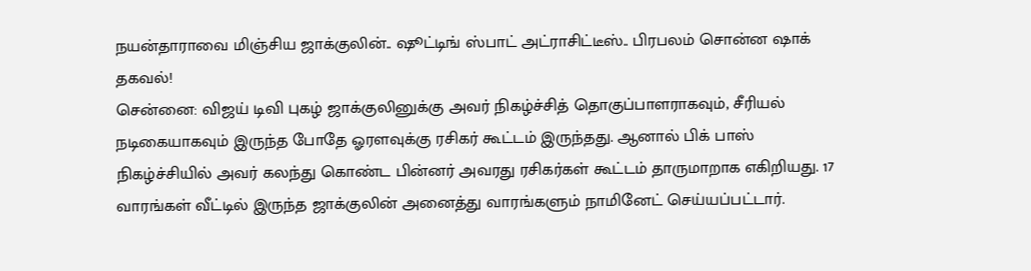நயன்தாராவை மிஞ்சிய ஜாக்குலின்.. ஷூட்டிங் ஸ்பாட் அட்ராசிட்டீஸ்.. பிரபலம் சொன்ன ஷாக் தகவல்!
சென்னை: விஜய் டிவி புகழ் ஜாக்குலினுக்கு அவர் நிகழ்ச்சித் தொகுப்பாளராகவும், சீரியல் நடிகையாகவும் இருந்த போதே ஓரளவுக்கு ரசிகர் கூட்டம் இருந்தது. ஆனால் பிக் பாஸ் நிகழ்ச்சியில் அவர் கலந்து கொண்ட பின்னர் அவரது ரசிகர்கள் கூட்டம் தாருமாறாக எகிறியது. 17 வாரங்கள் வீட்டில் இருந்த ஜாக்குலின் அனைத்து வாரங்களும் நாமினேட் செய்யப்பட்டார்.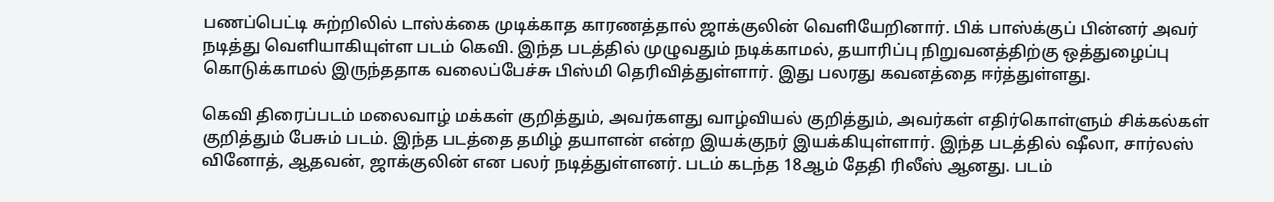பணப்பெட்டி சுற்றிலில் டாஸ்க்கை முடிக்காத காரணத்தால் ஜாக்குலின் வெளியேறினார். பிக் பாஸ்க்குப் பின்னர் அவர் நடித்து வெளியாகியுள்ள படம் கெவி. இந்த படத்தில் முழுவதும் நடிக்காமல், தயாரிப்பு நிறுவனத்திற்கு ஒத்துழைப்பு கொடுக்காமல் இருந்ததாக வலைப்பேச்சு பிஸ்மி தெரிவித்துள்ளார். இது பலரது கவனத்தை ஈர்த்துள்ளது.

கெவி திரைப்படம் மலைவாழ் மக்கள் குறித்தும், அவர்களது வாழ்வியல் குறித்தும், அவர்கள் எதிர்கொள்ளும் சிக்கல்கள் குறித்தும் பேசும் படம். இந்த படத்தை தமிழ் தயாளன் என்ற இயக்குநர் இயக்கியுள்ளார். இந்த படத்தில் ஷீலா, சார்லஸ் வினோத், ஆதவன், ஜாக்குலின் என பலர் நடித்துள்ளனர். படம் கடந்த 18ஆம் தேதி ரிலீஸ் ஆனது. படம்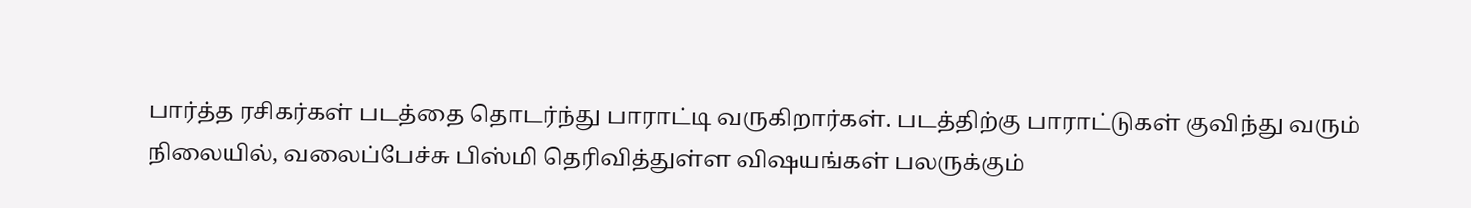பார்த்த ரசிகர்கள் படத்தை தொடர்ந்து பாராட்டி வருகிறார்கள். படத்திற்கு பாராட்டுகள் குவிந்து வரும் நிலையில், வலைப்பேச்சு பிஸ்மி தெரிவித்துள்ள விஷயங்கள் பலருக்கும்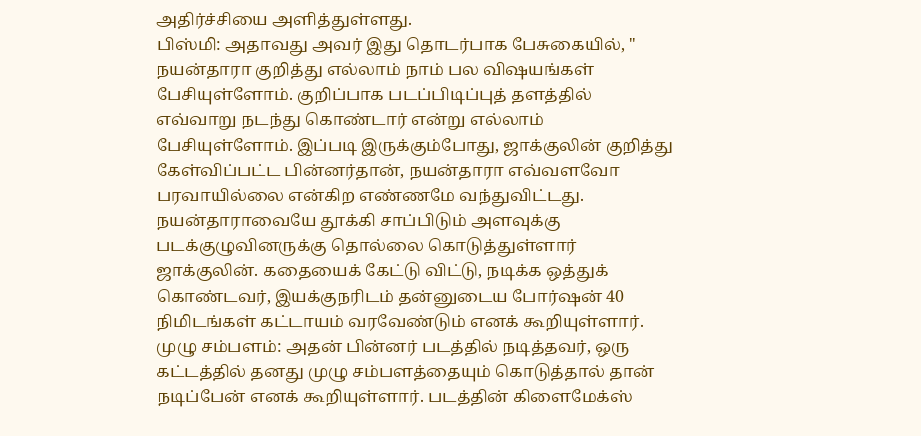அதிர்ச்சியை அளித்துள்ளது.
பிஸ்மி: அதாவது அவர் இது தொடர்பாக பேசுகையில், " நயன்தாரா குறித்து எல்லாம் நாம் பல விஷயங்கள் பேசியுள்ளோம். குறிப்பாக படப்பிடிப்புத் தளத்தில் எவ்வாறு நடந்து கொண்டார் என்று எல்லாம் பேசியுள்ளோம். இப்படி இருக்கும்போது, ஜாக்குலின் குறித்து கேள்விப்பட்ட பின்னர்தான், நயன்தாரா எவ்வளவோ பரவாயில்லை என்கிற எண்ணமே வந்துவிட்டது. நயன்தாராவையே தூக்கி சாப்பிடும் அளவுக்கு படக்குழுவினருக்கு தொல்லை கொடுத்துள்ளார் ஜாக்குலின். கதையைக் கேட்டு விட்டு, நடிக்க ஒத்துக் கொண்டவர், இயக்குநரிடம் தன்னுடைய போர்ஷன் 40 நிமிடங்கள் கட்டாயம் வரவேண்டும் எனக் கூறியுள்ளார்.
முழு சம்பளம்: அதன் பின்னர் படத்தில் நடித்தவர், ஒரு கட்டத்தில் தனது முழு சம்பளத்தையும் கொடுத்தால் தான் நடிப்பேன் எனக் கூறியுள்ளார். படத்தின் கிளைமேக்ஸ்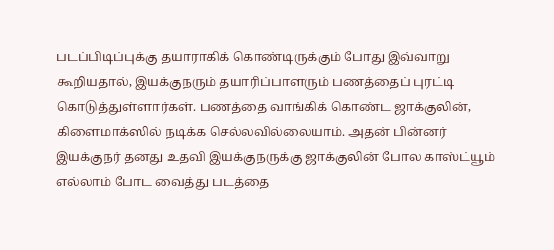படப்பிடிப்புக்கு தயாராகிக் கொண்டிருக்கும் போது இவ்வாறு கூறியதால், இயக்குநரும் தயாரிப்பாளரும் பணத்தைப் புரட்டி கொடுத்துள்ளார்கள். பணத்தை வாங்கிக் கொண்ட ஜாக்குலின், கிளைமாக்ஸில் நடிக்க செல்லவில்லையாம். அதன் பின்னர் இயக்குநர் தனது உதவி இயக்குநருக்கு ஜாக்குலின் போல காஸ்ட்யூம் எல்லாம் போட வைத்து படத்தை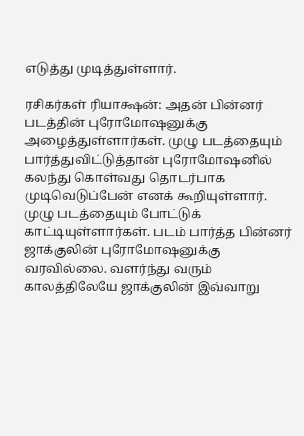எடுத்து முடித்துள்ளார்.

ரசிகர்கள் ரியாக்ஷன்: அதன் பின்னர் படத்தின் புரோமோஷனுக்கு அழைத்துள்ளார்கள். முழு படத்தையும் பார்த்துவிட்டுத்தான் புரோமோஷனில் கலந்து கொள்வது தொடர்பாக முடிவெடுப்பேன் எனக் கூறியுள்ளார். முழு படத்தையும் போட்டுக் காட்டியுள்ளார்கள். படம் பார்த்த பின்னர் ஜாக்குலின் புரோமோஷனுக்கு வரவில்லை. வளர்ந்து வரும் காலத்திலேயே ஜாக்குலின் இவ்வாறு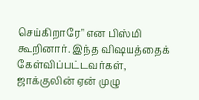செய்கிறாரே" என பிஸ்மி கூறினார். இந்த விஷயத்தைக் கேள்விப்பட்டவர்கள், ஜாக்குலின் ஏன் முழு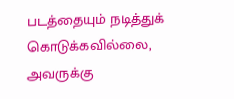படத்தையும் நடித்துக் கொடுக்கவில்லை, அவருக்கு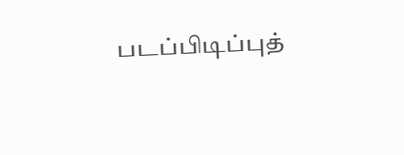படப்பிடிப்புத்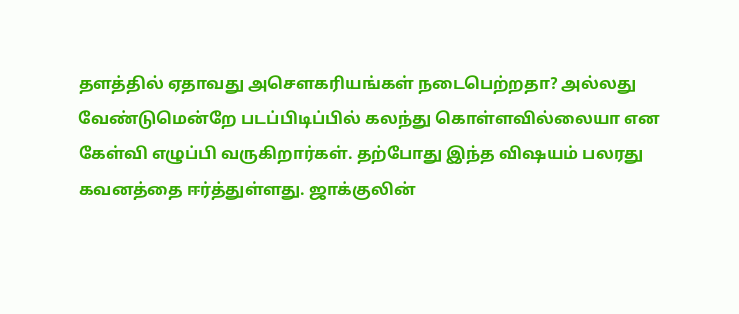தளத்தில் ஏதாவது அசௌகரியங்கள் நடைபெற்றதா? அல்லது வேண்டுமென்றே படப்பிடிப்பில் கலந்து கொள்ளவில்லையா என கேள்வி எழுப்பி வருகிறார்கள். தற்போது இந்த விஷயம் பலரது கவனத்தை ஈர்த்துள்ளது. ஜாக்குலின்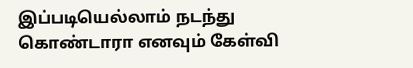இப்படியெல்லாம் நடந்து கொண்டாரா எனவும் கேள்வி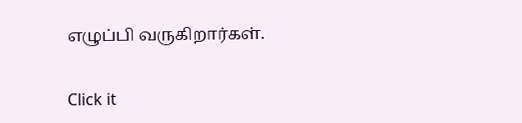எழுப்பி வருகிறார்கள்.


Click it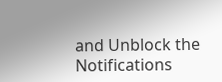and Unblock the Notifications